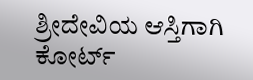ಶ್ರೀದೇವಿಯ ಆಸ್ತಿಗಾಗಿ ಕೋರ್ಟ್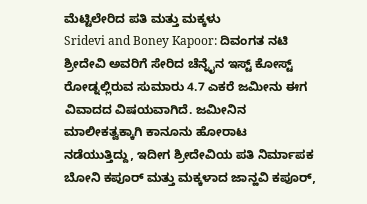ಮೆಟ್ಟಿಲೇರಿದ ಪತಿ ಮತ್ತು ಮಕ್ಕಳು
Sridevi and Boney Kapoor: ದಿವಂಗತ ನಟಿ ಶ್ರೀದೇವಿ ಅವರಿಗೆ ಸೇರಿದ ಚೆನ್ನೈನ ಇಸ್ಟ್ ಕೋಸ್ಟ್ ರೋಡ್ನಲ್ಲಿರುವ ಸುಮಾರು 4.7 ಎಕರೆ ಜಮೀನು ಈಗ ವಿವಾದದ ವಿಷಯವಾಗಿದೆ. ಜಮೀನಿನ ಮಾಲೀಕತ್ವಕ್ಕಾಗಿ ಕಾನೂನು ಹೋರಾಟ ನಡೆಯುತ್ತಿದ್ದು, ಇದೀಗ ಶ್ರೀದೇವಿಯ ಪತಿ ನಿರ್ಮಾಪಕ ಬೋನಿ ಕಪೂರ್ ಮತ್ತು ಮಕ್ಕಳಾದ ಜಾನ್ಹವಿ ಕಪೂರ್,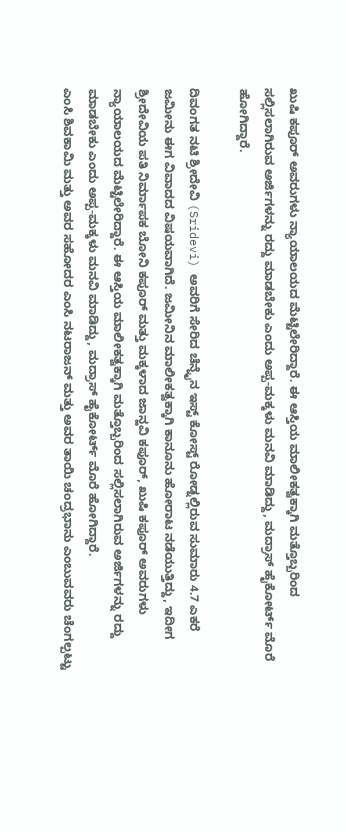ಖುಷಿ ಕಪೂರ್ ಅವರುಗಳು ನ್ಯಾಯಾಲಯದ ಮೆಟ್ಟಿಲೇರಿದ್ದಾರೆ. ಈ ಆಸ್ತಿಯ ಮಾಲೀಕತ್ವಕ್ಕಾಗಿ ಮತ್ತೊಬ್ಬರಿಂದ ಸಲ್ಲಿಸಲಾಗಿರುವ ಅರ್ಜಿಗಳನ್ನು ರದ್ದು ಮಾಡಬೇಕು ಎಂದು ಅಪ್ಪ-ಮಕ್ಕಳು ಮನವಿ ಮಾಡಿದ್ದು, ಮದ್ರಾಸ್ ಹೈಕೋರ್ಟ್ ಮೊರೆ ಹೋಗಿದ್ದಾರೆ.

ದಿವಂಗತ ನಟಿ ಶ್ರೀದೇವಿ (Sridevi) ಅವರಿಗೆ ಸೇರಿದ ಚೆನ್ನೈನ ಇಸ್ಟ್ ಕೋಸ್ಟ್ ರೋಡ್ನಲ್ಲಿರುವ ಸುಮಾರು 4.7 ಎಕರೆ ಜಮೀನು ಈಗ ವಿವಾದದ ವಿಷಯವಾಗಿದೆ. ಜಮೀನಿನ ಮಾಲೀಕತ್ವಕ್ಕಾಗಿ ಕಾನೂನು ಹೋರಾಟ ನಡೆಯುತ್ತಿದ್ದು, ಇದೀಗ ಶ್ರೀದೇವಿಯ ಪತಿ ನಿರ್ಮಾಪಕ ಬೋನಿ ಕಪೂರ್ ಮತ್ತು ಮಕ್ಕಳಾದ ಜಾನ್ಹವಿ ಕಪೂರ್, ಖುಷಿ ಕಪೂರ್ ಅವರುಗಳು ನ್ಯಾಯಾಲಯದ ಮೆಟ್ಟಿಲೇರಿದ್ದಾರೆ. ಈ ಆಸ್ತಿಯ ಮಾಲೀಕತ್ವಕ್ಕಾಗಿ ಮತ್ತೊಬ್ಬರಿಂದ ಸಲ್ಲಿಸಲಾಗಿರುವ ಅರ್ಜಿಗಳನ್ನು ರದ್ದು ಮಾಡಬೇಕು ಎಂದು ಅಪ್ಪ-ಮಕ್ಕಳು ಮನವಿ ಮಾಡಿದ್ದು, ಮದ್ರಾಸ್ ಹೈಕೋರ್ಟ್ ಮೊರೆ ಹೋಗಿದ್ದಾರೆ.
ಎಂಸಿ ಶಿವಕಾಮಿ ಮತ್ತು ಅವರ ಸಹೋದರ ಎಂಸಿ ನಟರಾಜನ್ ಮತ್ತು ಅವರ ತಾಯಿ ಚಂದ್ರಭಾನು ಎಂಬುವವರು ಚೆಂಗಲ್ಪಟ್ಟು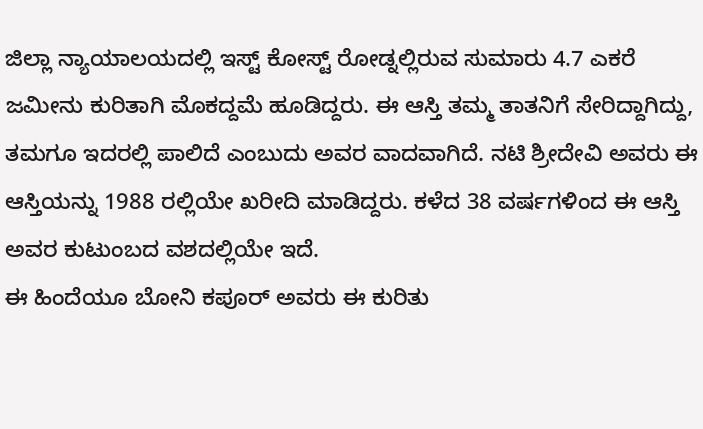ಜಿಲ್ಲಾ ನ್ಯಾಯಾಲಯದಲ್ಲಿ ಇಸ್ಟ್ ಕೋಸ್ಟ್ ರೋಡ್ನಲ್ಲಿರುವ ಸುಮಾರು 4.7 ಎಕರೆ ಜಮೀನು ಕುರಿತಾಗಿ ಮೊಕದ್ದಮೆ ಹೂಡಿದ್ದರು. ಈ ಆಸ್ತಿ ತಮ್ಮ ತಾತನಿಗೆ ಸೇರಿದ್ದಾಗಿದ್ದು, ತಮಗೂ ಇದರಲ್ಲಿ ಪಾಲಿದೆ ಎಂಬುದು ಅವರ ವಾದವಾಗಿದೆ. ನಟಿ ಶ್ರೀದೇವಿ ಅವರು ಈ ಆಸ್ತಿಯನ್ನು 1988 ರಲ್ಲಿಯೇ ಖರೀದಿ ಮಾಡಿದ್ದರು. ಕಳೆದ 38 ವರ್ಷಗಳಿಂದ ಈ ಆಸ್ತಿ ಅವರ ಕುಟುಂಬದ ವಶದಲ್ಲಿಯೇ ಇದೆ.
ಈ ಹಿಂದೆಯೂ ಬೋನಿ ಕಪೂರ್ ಅವರು ಈ ಕುರಿತು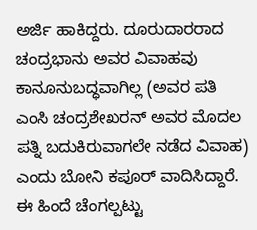ಅರ್ಜಿ ಹಾಕಿದ್ದರು. ದೂರುದಾರರಾದ ಚಂದ್ರಭಾನು ಅವರ ವಿವಾಹವು ಕಾನೂನುಬದ್ಧವಾಗಿಲ್ಲ (ಅವರ ಪತಿ ಎಂಸಿ ಚಂದ್ರಶೇಖರನ್ ಅವರ ಮೊದಲ ಪತ್ನಿ ಬದುಕಿರುವಾಗಲೇ ನಡೆದ ವಿವಾಹ) ಎಂದು ಬೋನಿ ಕಪೂರ್ ವಾದಿಸಿದ್ದಾರೆ. ಈ ಹಿಂದೆ ಚೆಂಗಲ್ಪಟ್ಟು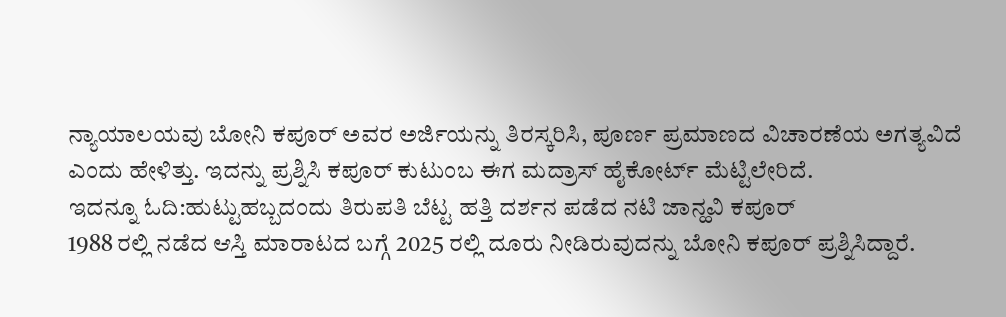ನ್ಯಾಯಾಲಯವು ಬೋನಿ ಕಪೂರ್ ಅವರ ಅರ್ಜಿಯನ್ನು ತಿರಸ್ಕರಿಸಿ, ಪೂರ್ಣ ಪ್ರಮಾಣದ ವಿಚಾರಣೆಯ ಅಗತ್ಯವಿದೆ ಎಂದು ಹೇಳಿತ್ತು. ಇದನ್ನು ಪ್ರಶ್ನಿಸಿ ಕಪೂರ್ ಕುಟುಂಬ ಈಗ ಮದ್ರಾಸ್ ಹೈಕೋರ್ಟ್ ಮೆಟ್ಟಿಲೇರಿದೆ.
ಇದನ್ನೂ ಓದಿ:ಹುಟ್ಟುಹಬ್ಬದಂದು ತಿರುಪತಿ ಬೆಟ್ಟ ಹತ್ತಿ ದರ್ಶನ ಪಡೆದ ನಟಿ ಜಾನ್ಹವಿ ಕಪೂರ್
1988 ರಲ್ಲಿ ನಡೆದ ಆಸ್ತಿ ಮಾರಾಟದ ಬಗ್ಗೆ 2025 ರಲ್ಲಿ ದೂರು ನೀಡಿರುವುದನ್ನು ಬೋನಿ ಕಪೂರ್ ಪ್ರಶ್ನಿಸಿದ್ದಾರೆ.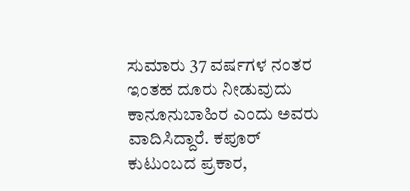ಸುಮಾರು 37 ವರ್ಷಗಳ ನಂತರ ಇಂತಹ ದೂರು ನೀಡುವುದು ಕಾನೂನುಬಾಹಿರ ಎಂದು ಅವರು ವಾದಿಸಿದ್ದಾರೆ. ಕಪೂರ್ ಕುಟುಂಬದ ಪ್ರಕಾರ,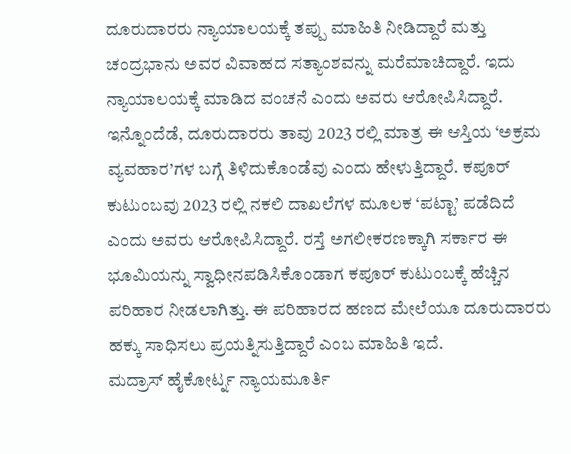ದೂರುದಾರರು ನ್ಯಾಯಾಲಯಕ್ಕೆ ತಪ್ಪು ಮಾಹಿತಿ ನೀಡಿದ್ದಾರೆ ಮತ್ತು ಚಂದ್ರಭಾನು ಅವರ ವಿವಾಹದ ಸತ್ಯಾಂಶವನ್ನು ಮರೆಮಾಚಿದ್ದಾರೆ. ಇದು ನ್ಯಾಯಾಲಯಕ್ಕೆ ಮಾಡಿದ ವಂಚನೆ ಎಂದು ಅವರು ಆರೋಪಿಸಿದ್ದಾರೆ. ಇನ್ನೊಂದೆಡೆ, ದೂರುದಾರರು ತಾವು 2023 ರಲ್ಲಿ ಮಾತ್ರ ಈ ಆಸ್ತಿಯ ‘ಅಕ್ರಮ ವ್ಯವಹಾರ’ಗಳ ಬಗ್ಗೆ ತಿಳಿದುಕೊಂಡೆವು ಎಂದು ಹೇಳುತ್ತಿದ್ದಾರೆ. ಕಪೂರ್ ಕುಟುಂಬವು 2023 ರಲ್ಲಿ ನಕಲಿ ದಾಖಲೆಗಳ ಮೂಲಕ ‘ಪಟ್ಟಾ’ ಪಡೆದಿದೆ ಎಂದು ಅವರು ಆರೋಪಿಸಿದ್ದಾರೆ. ರಸ್ತೆ ಅಗಲೀಕರಣಕ್ಕಾಗಿ ಸರ್ಕಾರ ಈ ಭೂಮಿಯನ್ನು ಸ್ವಾಧೀನಪಡಿಸಿಕೊಂಡಾಗ ಕಪೂರ್ ಕುಟುಂಬಕ್ಕೆ ಹೆಚ್ಚಿನ ಪರಿಹಾರ ನೀಡಲಾಗಿತ್ತು. ಈ ಪರಿಹಾರದ ಹಣದ ಮೇಲೆಯೂ ದೂರುದಾರರು ಹಕ್ಕು ಸಾಧಿಸಲು ಪ್ರಯತ್ನಿಸುತ್ತಿದ್ದಾರೆ ಎಂಬ ಮಾಹಿತಿ ಇದೆ.
ಮದ್ರಾಸ್ ಹೈಕೋರ್ಟ್ನ ನ್ಯಾಯಮೂರ್ತಿ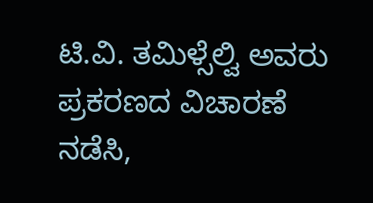ಟಿ.ವಿ. ತಮಿಳ್ಸೆಲ್ವಿ ಅವರು ಪ್ರಕರಣದ ವಿಚಾರಣೆ ನಡೆಸಿ,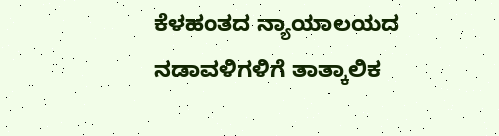ಕೆಳಹಂತದ ನ್ಯಾಯಾಲಯದ ನಡಾವಳಿಗಳಿಗೆ ತಾತ್ಕಾಲಿಕ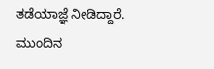ತಡೆಯಾಜ್ಞೆ ನೀಡಿದ್ದಾರೆ. ಮುಂದಿನ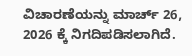ವಿಚಾರಣೆಯನ್ನು ಮಾರ್ಚ್ 26, 2026 ಕ್ಕೆ ನಿಗದಿಪಡಿಸಲಾಗಿದೆ.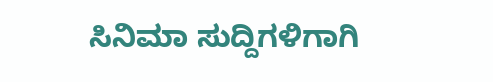ಸಿನಿಮಾ ಸುದ್ದಿಗಳಿಗಾಗಿ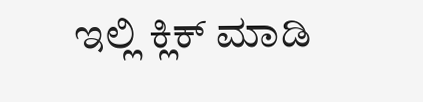ಇಲ್ಲಿ ಕ್ಲಿಕ್ ಮಾಡಿ